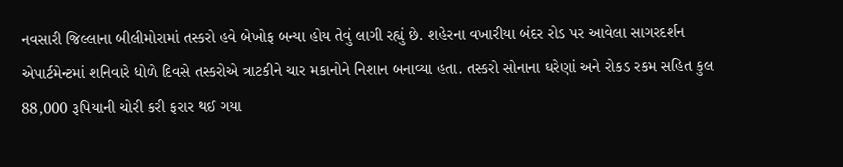નવસારી જિલ્લાના બીલીમોરામાં તસ્કરો હવે બેખોફ બન્યા હોય તેવું લાગી રહ્યું છે. શહેરના વખારીયા બંદર રોડ પર આવેલા સાગરદર્શન એપાર્ટમેન્ટમાં શનિવારે ધોળે દિવસે તસ્કરોએ ત્રાટકીને ચાર મકાનોને નિશાન બનાવ્યા હતા. તસ્કરો સોનાના ઘરેણાં અને રોકડ રકમ સહિત કુલ 88,000 રૂપિયાની ચોરી કરી ફરાર થઈ ગયા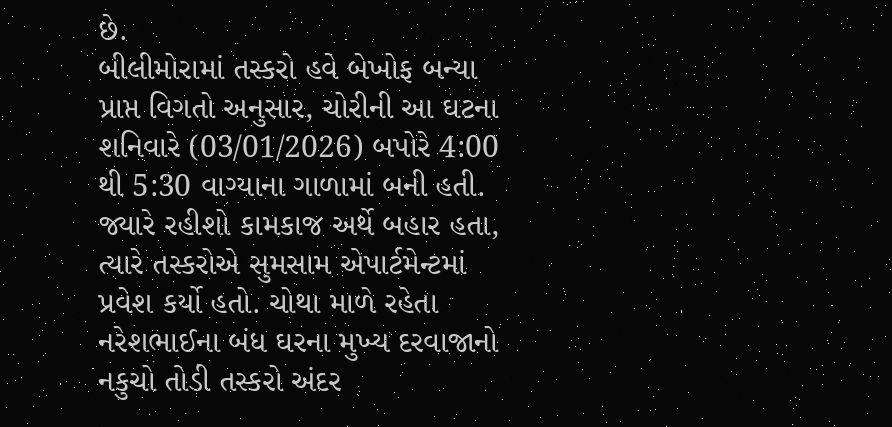છે.
બીલીમોરામાં તસ્કરો હવે બેખોફ બન્યા
પ્રાપ્ત વિગતો અનુસાર, ચોરીની આ ઘટના શનિવારે (03/01/2026) બપોરે 4:00 થી 5:30 વાગ્યાના ગાળામાં બની હતી. જ્યારે રહીશો કામકાજ અર્થે બહાર હતા, ત્યારે તસ્કરોએ સુમસામ એપાર્ટમેન્ટમાં પ્રવેશ કર્યો હતો. ચોથા માળે રહેતા નરેશભાઈના બંધ ઘરના મુખ્ય દરવાજાનો નકુચો તોડી તસ્કરો અંદર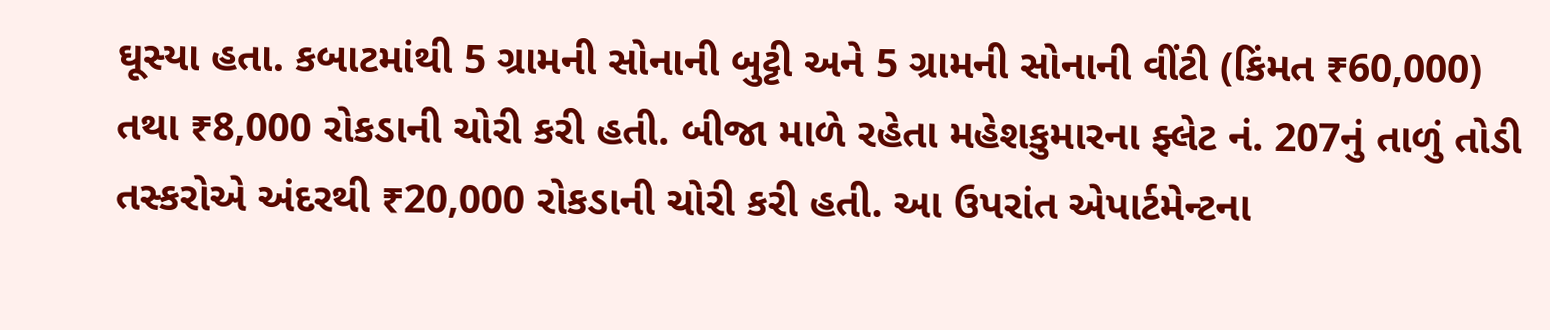ઘૂસ્યા હતા. કબાટમાંથી 5 ગ્રામની સોનાની બુટ્ટી અને 5 ગ્રામની સોનાની વીંટી (કિંમત ₹60,000) તથા ₹8,000 રોકડાની ચોરી કરી હતી. બીજા માળે રહેતા મહેશકુમારના ફ્લેટ નં. 207નું તાળું તોડી તસ્કરોએ અંદરથી ₹20,000 રોકડાની ચોરી કરી હતી. આ ઉપરાંત એપાર્ટમેન્ટના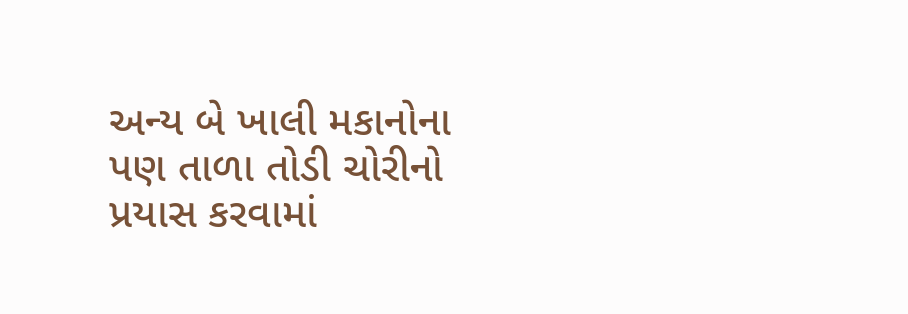અન્ય બે ખાલી મકાનોના પણ તાળા તોડી ચોરીનો પ્રયાસ કરવામાં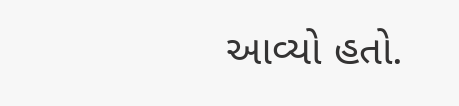આવ્યો હતો.